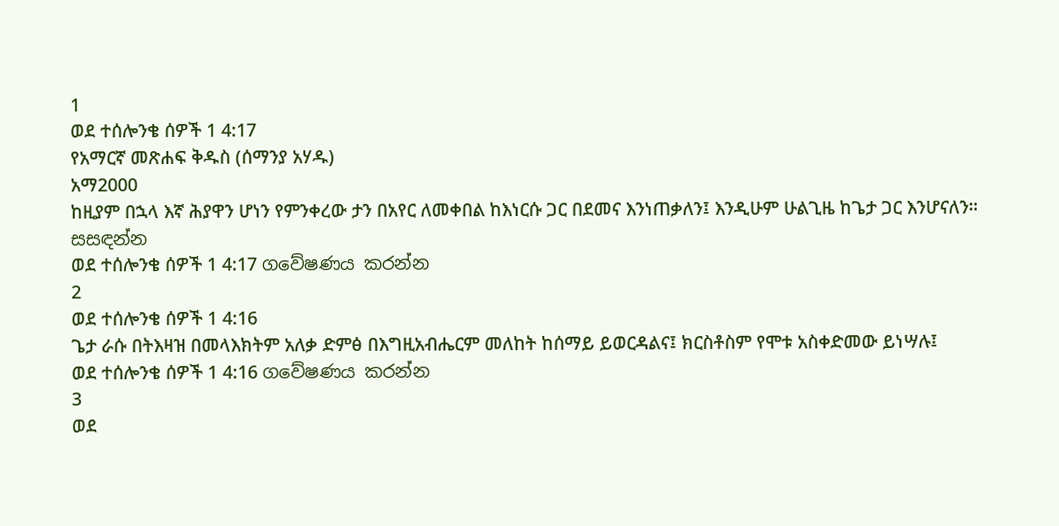1
ወደ ተሰሎንቄ ሰዎች 1 4:17
የአማርኛ መጽሐፍ ቅዱስ (ሰማንያ አሃዱ)
አማ2000
ከዚያም በኋላ እኛ ሕያዋን ሆነን የምንቀረው ታን በአየር ለመቀበል ከእነርሱ ጋር በደመና እንነጠቃለን፤ እንዲሁም ሁልጊዜ ከጌታ ጋር እንሆናለን።
සසඳන්න
ወደ ተሰሎንቄ ሰዎች 1 4:17 ගවේෂණය කරන්න
2
ወደ ተሰሎንቄ ሰዎች 1 4:16
ጌታ ራሱ በትእዛዝ በመላእክትም አለቃ ድምፅ በእግዚአብሔርም መለከት ከሰማይ ይወርዳልና፤ ክርስቶስም የሞቱ አስቀድመው ይነሣሉ፤
ወደ ተሰሎንቄ ሰዎች 1 4:16 ගවේෂණය කරන්න
3
ወደ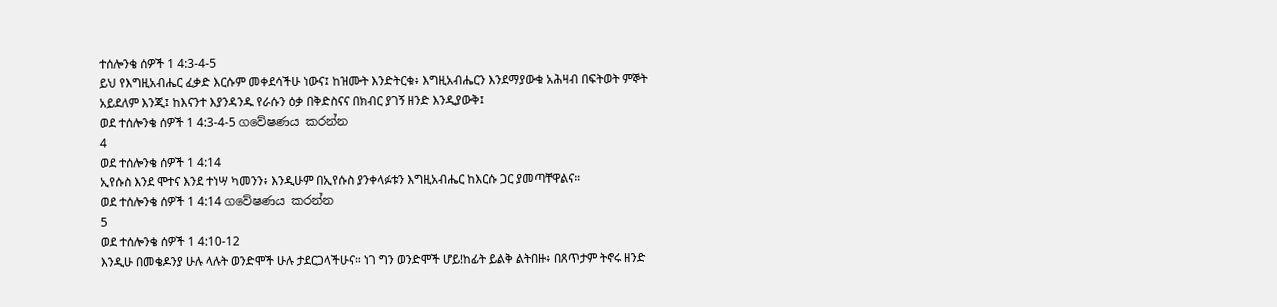ተሰሎንቄ ሰዎች 1 4:3-4-5
ይህ የእግዚአብሔር ፈቃድ እርሱም መቀደሳችሁ ነውና፤ ከዝሙት እንድትርቁ፥ እግዚአብሔርን እንደማያውቁ አሕዛብ በፍትወት ምኞት አይደለም እንጂ፤ ከእናንተ እያንዳንዱ የራሱን ዕቃ በቅድስናና በክብር ያገኝ ዘንድ እንዲያውቅ፤
ወደ ተሰሎንቄ ሰዎች 1 4:3-4-5 ගවේෂණය කරන්න
4
ወደ ተሰሎንቄ ሰዎች 1 4:14
ኢየሱስ እንደ ሞተና እንደ ተነሣ ካመንን፥ እንዲሁም በኢየሱስ ያንቀላፉቱን እግዚአብሔር ከእርሱ ጋር ያመጣቸዋልና።
ወደ ተሰሎንቄ ሰዎች 1 4:14 ගවේෂණය කරන්න
5
ወደ ተሰሎንቄ ሰዎች 1 4:10-12
እንዲሁ በመቄዶንያ ሁሉ ላሉት ወንድሞች ሁሉ ታደርጋላችሁና። ነገ ግን ወንድሞች ሆይ!ከፊት ይልቅ ልትበዙ፥ በጸጥታም ትኖሩ ዘንድ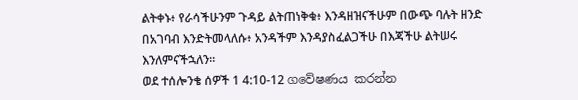ልትቀኑ፥ የራሳችሁንም ጉዳይ ልትጠነቅቁ፥ እንዳዘዝናችሁም በውጭ ባሉት ዘንድ በአገባብ እንድትመላለሱ፥ አንዳችም እንዳያስፈልጋችሁ በእጃችሁ ልትሠሩ እንለምናችኋለን።
ወደ ተሰሎንቄ ሰዎች 1 4:10-12 ගවේෂණය කරන්න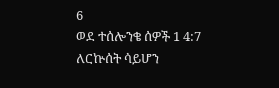6
ወደ ተሰሎንቄ ሰዎች 1 4:7
ለርኵሰት ሳይሆን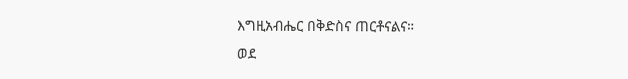እግዚአብሔር በቅድስና ጠርቶናልና።
ወደ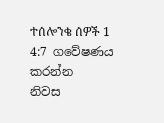ተሰሎንቄ ሰዎች 1 4:7 ගවේෂණය කරන්න
නිවස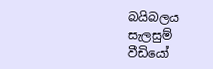බයිබලය
සැලසුම්
වීඩියෝ